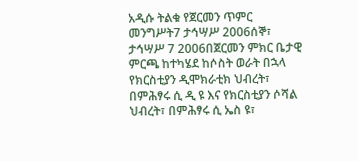አዲሱ ትልቁ የጀርመን ጥምር መንግሥት7 ታኅሣሥ 2006ሰኞ፣ ታኅሣሥ 7 2006በጀርመን ምክር ቤታዊ ምርጫ ከተካሄደ ከሶስት ወራት በኋላ የክርስቲያን ዲሞክራቲክ ህብረት፣ በምሕፃሩ ሲ ዲ ዩ እና የክርስቲያን ሶሻል ህብረት፣ በምሕፃሩ ሲ ኤስ ዩ፣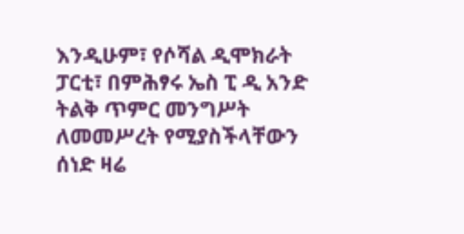እንዲሁም፣ የሶሻል ዲሞክራት ፓርቲ፣ በምሕፃሩ ኤስ ፒ ዲ አንድ ትልቅ ጥምር መንግሥት ለመመሥረት የሚያስችላቸውን ሰነድ ዛሬ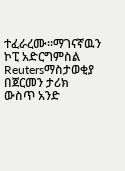ተፈራረሙ።ማገናኛዉን ኮፒ አድርግምስል Reutersማስታወቂያ በጀርመን ታሪክ ውስጥ አንድ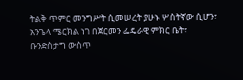ትልቅ ጥምር መንግሥት ሲመሠረት ያሁኑ ሦስትኛው ሲሆን፣ አንጌላ ሜርክል ነገ በጀርመን ፌዴራዊ ምክር ቤት፣ ቡንድስታግ ውስጥ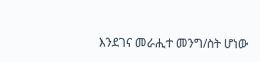እንደገና መራሒተ መንግ/ስት ሆነው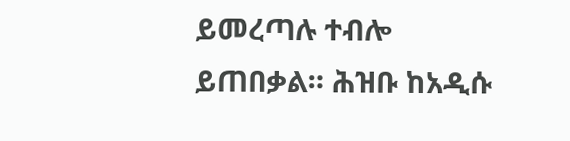ይመረጣሉ ተብሎ ይጠበቃል። ሕዝቡ ከአዲሱ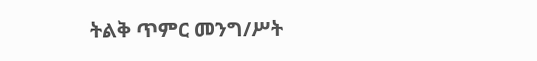ትልቅ ጥምር መንግ/ሥት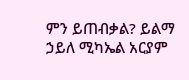ምን ይጠብቃል? ይልማ ኃይለ ሚካኤል አርያም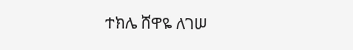ተክሌ ሸዋዬ ለገሠ